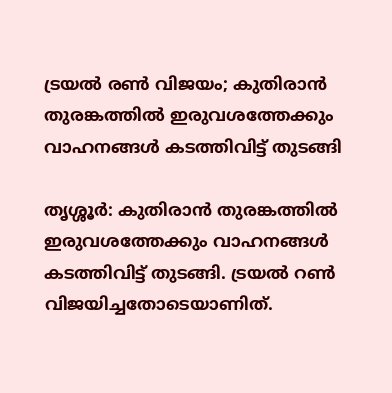ട്രയല്‍ രണ്‍ വിജയം; കുതിരാന്‍ തുരങ്കത്തില്‍ ഇരുവശത്തേക്കും വാഹനങ്ങള്‍ കടത്തിവിട്ട് തുടങ്ങി

തൃശ്ശൂര്‍: കുതിരാന്‍ തുരങ്കത്തില്‍ ഇരുവശത്തേക്കും വാഹനങ്ങള്‍ കടത്തിവിട്ട് തുടങ്ങി. ട്രയല്‍ റണ്‍ വിജയിച്ചതോടെയാണിത്.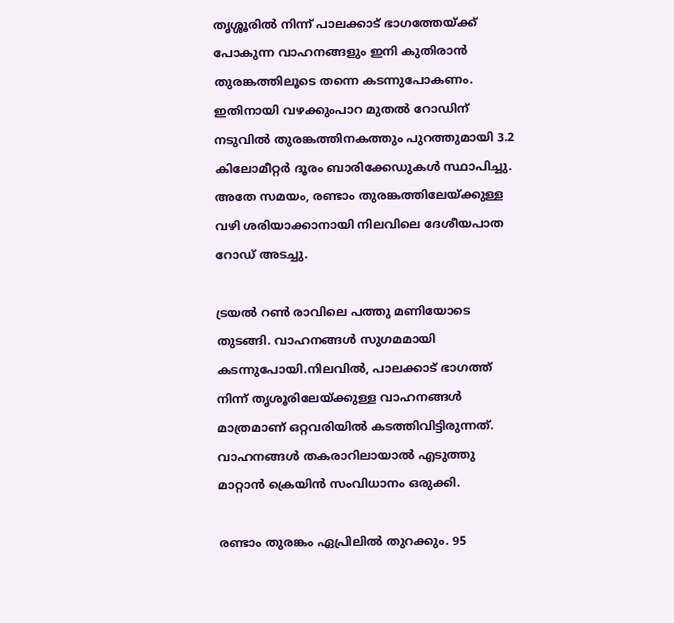തൃശ്ശൂരില്‍ നിന്ന് പാലക്കാട് ഭാഗത്തേയ്ക്ക് പോകുന്ന വാഹനങ്ങളും ഇനി കുതിരാന്‍ തുരങ്കത്തിലൂടെ തന്നെ കടന്നുപോകണം. ഇതിനായി വഴക്കുംപാറ മുതല്‍ റോഡിന് നടുവില്‍ തുരങ്കത്തിനകത്തും പുറത്തുമായി 3.2 കിലോമീറ്റര്‍ ദൂരം ബാരിക്കേഡുകള്‍ സ്ഥാപിച്ചു. അതേ സമയം, രണ്ടാം തുരങ്കത്തിലേയ്ക്കുള്ള വഴി ശരിയാക്കാനായി നിലവിലെ ദേശീയപാത റോഡ് അടച്ചു.

ട്രയല്‍ റണ്‍ രാവിലെ പത്തു മണിയോടെ തുടങ്ങി. വാഹനങ്ങള്‍ സുഗമമായി കടന്നുപോയി.നിലവില്‍, പാലക്കാട് ഭാഗത്ത് നിന്ന് തൃശൂരിലേയ്ക്കുള്ള വാഹനങ്ങള്‍ മാത്രമാണ് ഒറ്റവരിയില്‍ കടത്തിവിട്ടിരുന്നത്. വാഹനങ്ങള്‍ തകരാറിലായാല്‍ എടുത്തു മാറ്റാന്‍ ക്രെയിന്‍ സംവിധാനം ഒരുക്കി.

രണ്ടാം തുരങ്കം ഏപ്രിലില്‍ തുറക്കും. 95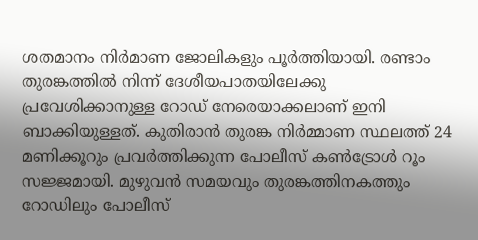ശതമാനം നിര്‍മാണ ജോലികളും പൂര്‍ത്തിയായി. രണ്ടാം തുരങ്കത്തില്‍ നിന്ന് ദേശീയപാതയിലേക്കു പ്രവേശിക്കാനുള്ള റോഡ് നേരെയാക്കലാണ് ഇനി ബാക്കിയുള്ളത്. കുതിരാന്‍ തുരങ്ക നിര്‍മ്മാണ സ്ഥലത്ത് 24 മണിക്കൂറും പ്രവര്‍ത്തിക്കുന്ന പോലീസ് കണ്‍ട്രോള്‍ റൂം സജ്ജമായി. മുഴുവന്‍ സമയവും തുരങ്കത്തിനകത്തും റോഡിലും പോലീസ്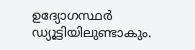ഉദ്യോഗസ്ഥര്‍ ഡ്യൂട്ടിയിലുണ്ടാകും.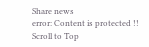Share news
error: Content is protected !!
Scroll to Top